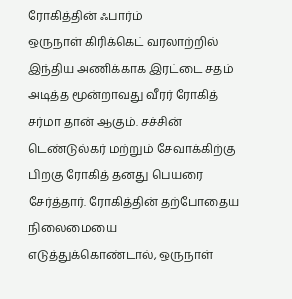ரோகித்தின் ஃபார்ம்
ஒருநாள் கிரிக்கெட் வரலாற்றில் இந்திய அணிக்காக இரட்டை சதம் அடித்த மூன்றாவது வீரர் ரோகித் சர்மா தான் ஆகும். சச்சின் டெண்டுல்கர் மற்றும் சேவாக்கிற்கு பிறகு ரோகித் தனது பெயரை சேர்த்தார். ரோகித்தின் தற்போதைய நிலைமையை எடுத்துக்கொண்டால், ஒருநாள்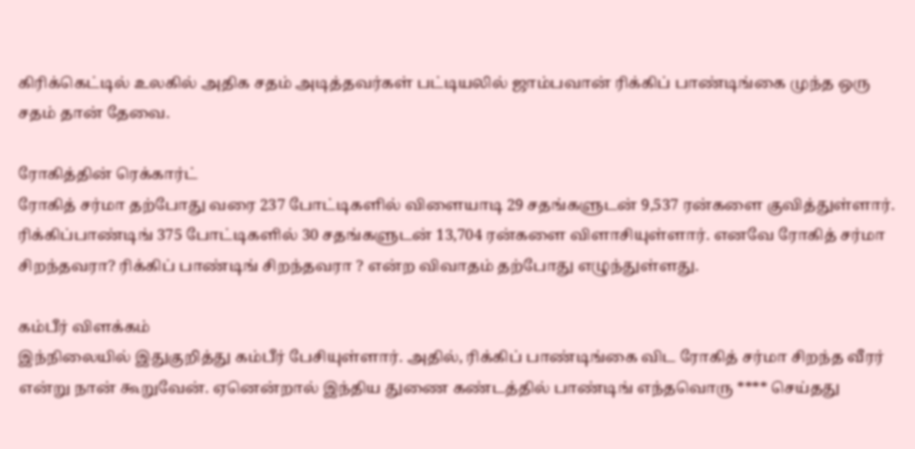கிரிக்கெட்டில் உலகில் அதிக சதம் அடித்தவர்கள் பட்டியலில் ஜாம்பவான் ரிக்கிப் பாண்டிங்கை முந்த ஒரு சதம் தான் தேவை.

ரோகித்தின் ரெக்கார்ட்
ரோகித் சர்மா தற்போது வரை 237 போட்டிகளில் விளையாடி 29 சதங்களுடன் 9,537 ரன்களை குவித்துள்ளார். ரிக்கிப்பாண்டிங் 375 போட்டிகளில் 30 சதங்களுடன் 13,704 ரன்களை விளாசியுள்ளார். எனவே ரோகித் சர்மா சிறந்தவரா? ரிக்கிப் பாண்டிங் சிறந்தவரா ? என்ற விவாதம் தற்போது எழுந்துள்ளது.

கம்பீர் விளக்கம்
இந்நிலையில் இதுகுறித்து கம்பீர் பேசியுள்ளார். அதில், ரிக்கிப் பாண்டிங்கை விட ரோகித் சர்மா சிறந்த வீரர் என்று நான் கூறுவேன். ஏனென்றால் இந்திய துணை கண்டத்தில் பாண்டிங் எந்தவொரு **** செய்தது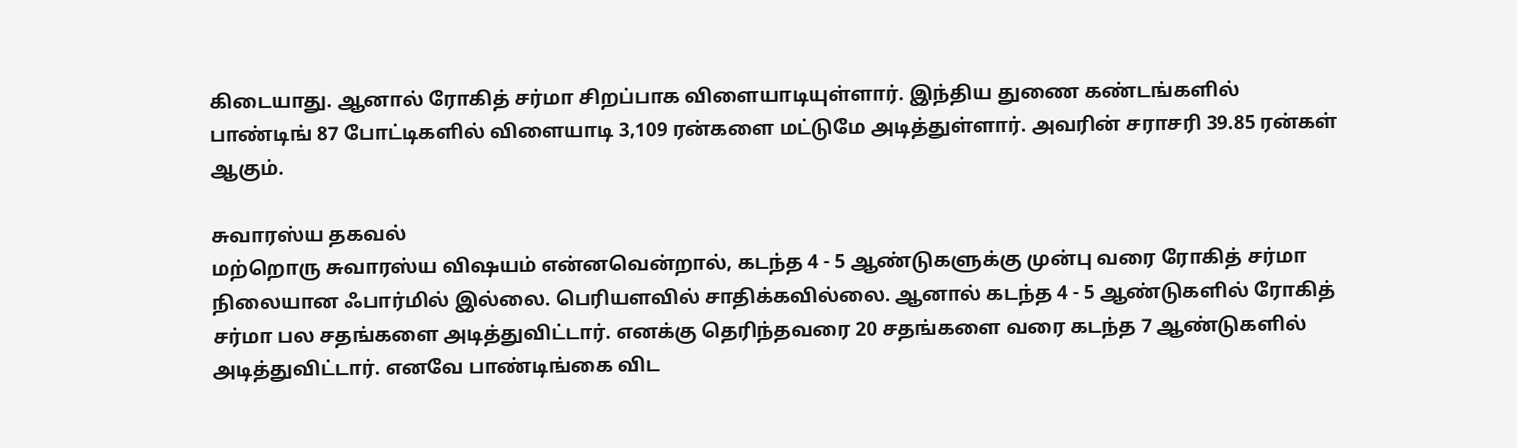கிடையாது. ஆனால் ரோகித் சர்மா சிறப்பாக விளையாடியுள்ளார். இந்திய துணை கண்டங்களில் பாண்டிங் 87 போட்டிகளில் விளையாடி 3,109 ரன்களை மட்டுமே அடித்துள்ளார். அவரின் சராசரி 39.85 ரன்கள் ஆகும்.

சுவாரஸ்ய தகவல்
மற்றொரு சுவாரஸ்ய விஷயம் என்னவென்றால், கடந்த 4 - 5 ஆண்டுகளுக்கு முன்பு வரை ரோகித் சர்மா நிலையான ஃபார்மில் இல்லை. பெரியளவில் சாதிக்கவில்லை. ஆனால் கடந்த 4 - 5 ஆண்டுகளில் ரோகித் சர்மா பல சதங்களை அடித்துவிட்டார். எனக்கு தெரிந்தவரை 20 சதங்களை வரை கடந்த 7 ஆண்டுகளில் அடித்துவிட்டார். எனவே பாண்டிங்கை விட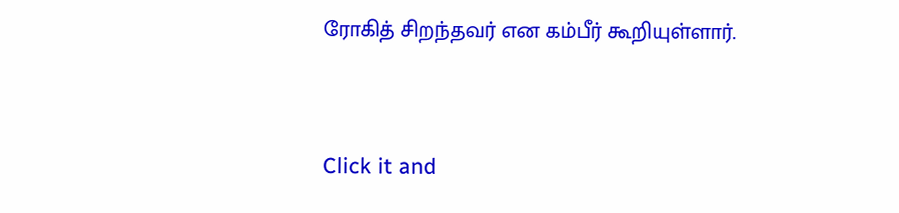ரோகித் சிறந்தவர் என கம்பீர் கூறியுள்ளார்.


Click it and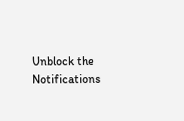Unblock the Notifications